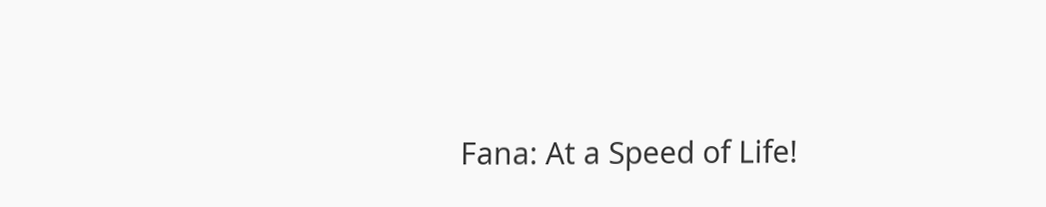Fana: At a Speed of Life!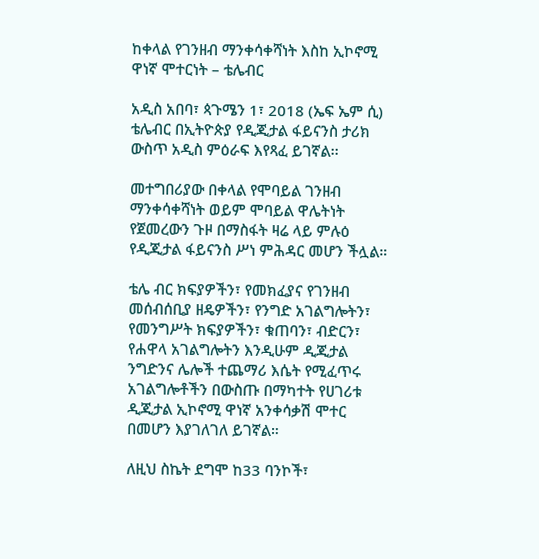ከቀላል የገንዘብ ማንቀሳቀሻነት እስከ ኢኮኖሚ ዋነኛ ሞተርነት – ቴሌብር

አዲስ አበባ፣ ጳጉሜን 1፣ 2018 (ኤፍ ኤም ሲ) ቴሌብር በኢትዮጵያ የዲጂታል ፋይናንስ ታሪክ ውስጥ አዲስ ምዕራፍ እየጻፈ ይገኛል፡፡

መተግበሪያው በቀላል የሞባይል ገንዘብ ማንቀሳቀሻነት ወይም ሞባይል ዋሌትነት የጀመረውን ጉዞ በማስፋት ዛሬ ላይ ምሉዕ የዲጂታል ፋይናንስ ሥነ ምሕዳር መሆን ችሏል።

ቴሌ ብር ክፍያዎችን፣ የመክፈያና የገንዘብ መሰብሰቢያ ዘዴዎችን፣ የንግድ አገልግሎትን፣ የመንግሥት ክፍያዎችን፣ ቁጠባን፣ ብድርን፣ የሐዋላ አገልግሎትን እንዲሁም ዲጂታል ንግድንና ሌሎች ተጨማሪ እሴት የሚፈጥሩ አገልግሎቶችን በውስጡ በማካተት የሀገሪቱ ዲጂታል ኢኮኖሚ ዋነኛ አንቀሳቃሽ ሞተር በመሆን እያገለገለ ይገኛል።

ለዚህ ስኬት ደግሞ ከ33 ባንኮች፣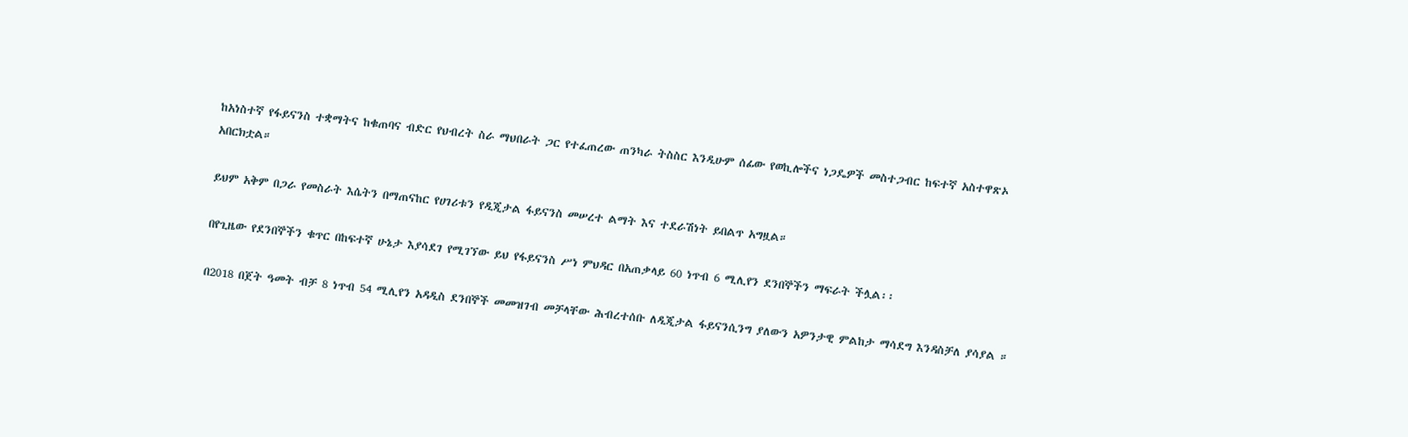ከአነስተኛ የፋይናንስ ተቋማትና ከቁጠባና ብድር የህብረት ስራ ማህበራት ጋር የተፈጠረው ጠንካራ ትስስር እንዲሁም ሰፊው የወኪሎችና ነጋዴዎች መስተጋብር ከፍተኛ አስተዋጽኦ አበርክቷል።

ይህም አቅም በጋራ የመስራት እሴትን በማጠናከር የሀገሪቱን የዲጂታል ፋይናንስ መሠረተ ልማት እና ተደራሽነት ይበልጥ አግዟል።

በየጊዜው የደንበኞችን ቁጥር በከፍተኛ ሁኔታ እያሳደገ የሚገኘው ይህ የፋይናንስ ሥነ ምህዳር በአጠቃላይ 60 ነጥብ 6 ሚሊየን ደንበኞችን ማፍራት ችሏል፡፡

በ2018 በጀት ዓመት ብቻ 8 ነጥብ 54 ሚሊየን አዳዲስ ደንበኞች መመዝገብ መቻላቸው ሕብረተሰቡ ለዲጂታል ፋይናንሲንግ ያለውን አዎንታዊ ምልከታ ማሳደግ እንዳስቻለ ያሳያል ።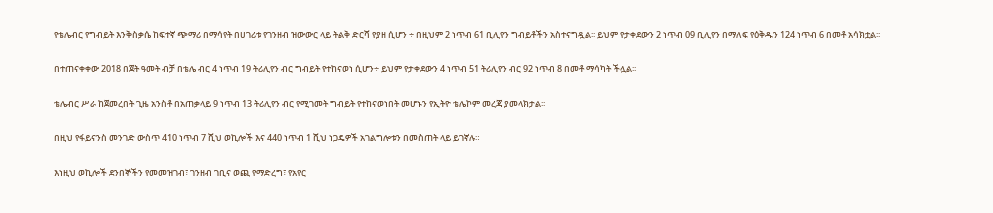የቴሌብር የግብይት እንቅስቃሴ ከፍተኛ ጭማሪ በማሳየት በሀገሪቱ የገንዘብ ዝውውር ላይ ትልቅ ድርሻ የያዘ ሲሆን ÷ በዚህም 2 ነጥብ 61 ቢሊየን ግብይቶችን አስተናግዷል፡፡ ይህም የታቀደውን 2 ነጥብ 09 ቢሊየን በማለፍ የዕቅዱን 124 ነጥብ 6 በመቶ አሳክቷል፡፡

በተጠናቀቀው 2018 በጀት ዓመት ብቻ በቴሌ ብር 4 ነጥብ 19 ትሪሊየን ብር ግብይት የተከናወነ ሲሆን÷ ይህም የታቀደውን 4 ነጥብ 51 ትሪሊየን ብር 92 ነጥብ 8 በመቶ ማሳካት ችሏል፡፡

ቴሌብር ሥራ ከጀመረበት ጊዜ አንስቶ በአጠቃላይ 9 ነጥብ 13 ትሪሊየን ብር የሚገመት ግብይት የተከናወነበት መሆኑን የኢትዮ ቴሌኮም መረጃ ያመላክታል፡፡

በዚህ የፋይናንስ መንገድ ውስጥ 410 ነጥብ 7 ሺህ ወኪሎች እና 440 ነጥብ 1 ሺህ ነጋዴዎች አገልግሎቱን በመስጠት ላይ ይገኛሉ።

እነዚህ ወኪሎች ደንበኞችን የመመዝገብ፣ ገንዘብ ገቢና ወጪ የማድረግ፣ የአየር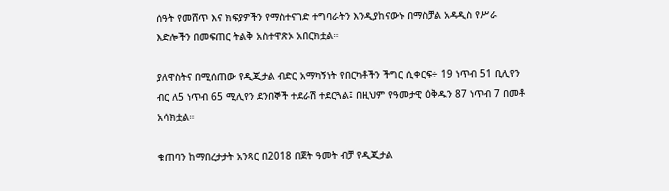ሰዓት የመሸጥ እና ክፍያዎችን የማስተናገድ ተግባራትን እንዲያከናውኑ በማስቻል አዳዲስ የሥራ እድሎችን በመፍጠር ትልቅ አስተዋጽኦ አበርክቷል።

ያለዋስትና በሚሰጠው የዲጂታል ብድር አማካኝነት የበርካቶችን ችግር ሲቀርፍ÷ 19 ነጥብ 51 ቢሊየን ብር ለ5 ነጥብ 65 ሚሊየን ደንበኞች ተደራሽ ተደርጓል፤ በዚህም የዓመታዊ ዕቅዱን 87 ነጥብ 7 በመቶ አሳክቷል።

ቁጠባን ከማበረታታት አንጻር በ2018 በጀት ዓመት ብቻ የዲጂታል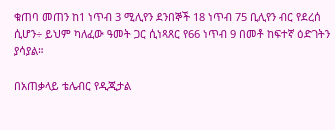ቁጠባ መጠን ከ1 ነጥብ 3 ሚሊየን ደንበኞች 18 ነጥብ 75 ቢሊየን ብር የደረሰ ሲሆን÷ ይህም ካለፈው ዓመት ጋር ሲነጻጸር የ66 ነጥብ 9 በመቶ ከፍተኛ ዕድገትን ያሳያል።

በአጠቃላይ ቴሌብር የዲጂታል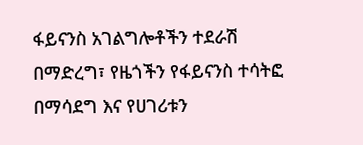ፋይናንስ አገልግሎቶችን ተደራሽ በማድረግ፣ የዜጎችን የፋይናንስ ተሳትፎ በማሳደግ እና የሀገሪቱን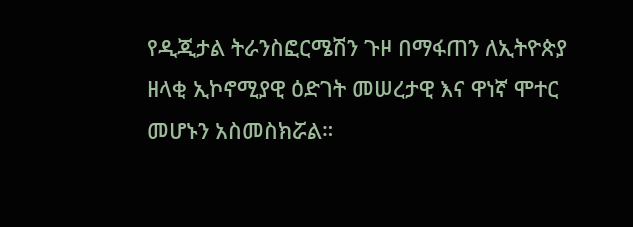የዲጂታል ትራንስፎርሜሽን ጉዞ በማፋጠን ለኢትዮጵያ ዘላቂ ኢኮኖሚያዊ ዕድገት መሠረታዊ እና ዋነኛ ሞተር መሆኑን አስመስክሯል።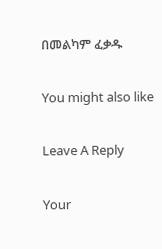በመልካም ፈቃዱ

You might also like

Leave A Reply

Your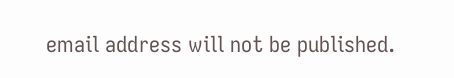email address will not be published.